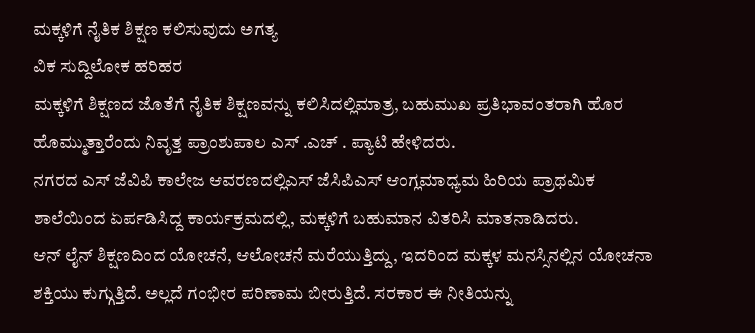ಮಕ್ಕಳಿಗೆ ನೈತಿಕ ಶಿಕ್ಷಣ ಕಲಿಸುವುದು ಅಗತ್ಯ
ವಿಕ ಸುದ್ದಿಲೋಕ ಹರಿಹರ
ಮಕ್ಕಳಿಗೆ ಶಿಕ್ಷಣದ ಜೊತೆಗೆ ನೈತಿಕ ಶಿಕ್ಷಣವನ್ನು ಕಲಿಸಿದಲ್ಲಿಮಾತ್ರ, ಬಹುಮುಖ ಪ್ರತಿಭಾವಂತರಾಗಿ ಹೊರ ಹೊಮ್ಮುತ್ತಾರೆಂದು ನಿವೃತ್ತ ಪ್ರಾಂಶುಪಾಲ ಎಸ್ .ಎಚ್ . ಪ್ಯಾಟಿ ಹೇಳಿದರು.
ನಗರದ ಎಸ್ ಜೆವಿಪಿ ಕಾಲೇಜ ಆವರಣದಲ್ಲಿಎಸ್ ಜೆಸಿಪಿಎಸ್ ಆಂಗ್ಲಮಾಧ್ಯಮ ಹಿರಿಯ ಪ್ರಾಥಮಿಕ ಶಾಲೆಯಿಂದ ಏರ್ಪಡಿಸಿದ್ದ ಕಾರ್ಯಕ್ರಮದಲ್ಲಿ, ಮಕ್ಕಳಿಗೆ ಬಹುಮಾನ ವಿತರಿಸಿ ಮಾತನಾಡಿದರು.
ಆನ್ ಲೈನ್ ಶಿಕ್ಷಣದಿಂದ ಯೋಚನೆ, ಆಲೋಚನೆ ಮರೆಯುತ್ತಿದ್ದು, ಇದರಿಂದ ಮಕ್ಕಳ ಮನಸ್ಸಿನಲ್ಲಿನ ಯೋಚನಾ ಶಕ್ತಿಯು ಕುಗ್ಗುತ್ತಿದೆ. ಅಲ್ಲದೆ ಗಂಭೀರ ಪರಿಣಾಮ ಬೀರುತ್ತಿದೆ. ಸರಕಾರ ಈ ನೀತಿಯನ್ನು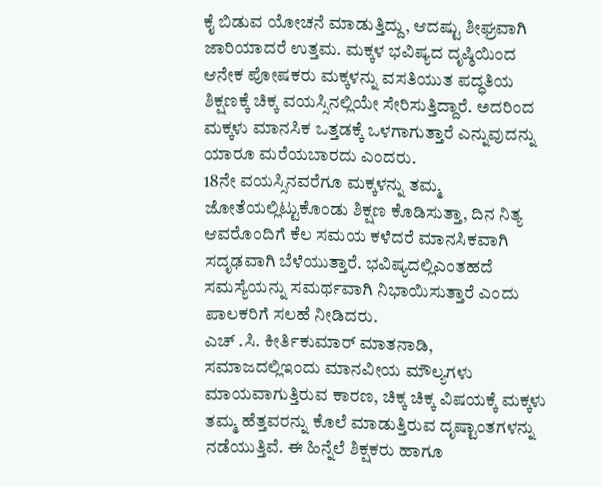ಕೈ ಬಿಡುವ ಯೋಚನೆ ಮಾಡುತ್ತಿದ್ದು, ಆದಷ್ಟು ಶೀಘ್ರವಾಗಿ ಜಾರಿಯಾದರೆ ಉತ್ತಮ. ಮಕ್ಕಳ ಭವಿಷ್ಯದ ದೃಷ್ಠಿಯಿಂದ ಆನೇಕ ಪೋಷಕರು ಮಕ್ಕಳನ್ನು ವಸತಿಯುತ ಪದ್ಧತಿಯ ಶಿಕ್ಷಣಕ್ಕೆ ಚಿಕ್ಕ ವಯಸ್ಸಿನಲ್ಲಿಯೇ ಸೇರಿಸುತ್ತಿದ್ದಾರೆ. ಅದರಿಂದ ಮಕ್ಕಳು ಮಾನಸಿಕ ಒತ್ತಡಕ್ಕೆ ಒಳಗಾಗುತ್ತಾರೆ ಎನ್ನುವುದನ್ನು ಯಾರೂ ಮರೆಯಬಾರದು ಎಂದರು.
18ನೇ ವಯಸ್ಸಿನವರೆಗೂ ಮಕ್ಕಳನ್ನು ತಮ್ಮ ಜೋತೆಯಲ್ಲಿಟ್ಟುಕೊಂಡು ಶಿಕ್ಷಣ ಕೊಡಿಸುತ್ತಾ, ದಿನ ನಿತ್ಯ ಆವರೊಂದಿಗೆ ಕೆಲ ಸಮಯ ಕಳೆದರೆ ಮಾನಸಿಕವಾಗಿ ಸದೃಢವಾಗಿ ಬೆಳೆಯುತ್ತಾರೆ. ಭವಿಷ್ಯದಲ್ಲಿಎಂತಹದೆ ಸಮಸ್ಯೆಯನ್ನು ಸಮರ್ಥವಾಗಿ ನಿಭಾಯಿಸುತ್ತಾರೆ ಎಂದು ಪಾಲಕರಿಗೆ ಸಲಹೆ ನೀಡಿದರು.
ಎಚ್ .ಸಿ. ಕೀರ್ತಿಕುಮಾರ್ ಮಾತನಾಡಿ, ಸಮಾಜದಲ್ಲಿಇಂದು ಮಾನವೀಯ ಮೌಲ್ಯಗಳು ಮಾಯವಾಗುತ್ತಿರುವ ಕಾರಣ, ಚಿಕ್ಕ ಚಿಕ್ಕ ವಿಷಯಕ್ಕೆ ಮಕ್ಕಳು ತಮ್ಮ ಹೆತ್ತವರನ್ನು ಕೊಲೆ ಮಾಡುತ್ತಿರುವ ದೃಷ್ಟಾಂತಗಳನ್ನು ನಡೆಯುತ್ತಿವೆ. ಈ ಹಿನ್ನೆಲೆ ಶಿಕ್ಷಕರು ಹಾಗೂ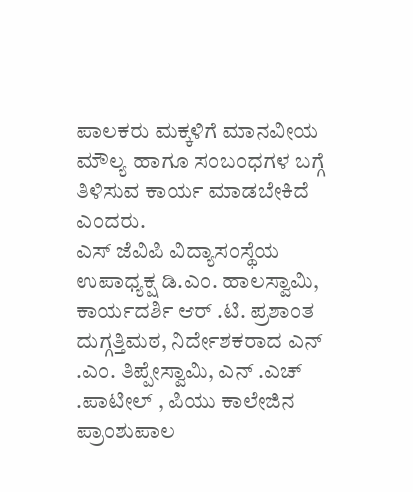ಪಾಲಕರು ಮಕ್ಕಳಿಗೆ ಮಾನವೀಯ ಮೌಲ್ಯ ಹಾಗೂ ಸಂಬಂಧಗಳ ಬಗ್ಗೆ ತಿಳಿಸುವ ಕಾರ್ಯ ಮಾಡಬೇಕಿದೆ ಎಂದರು.
ಎಸ್ ಜೆವಿಪಿ ವಿದ್ಯಾಸಂಸ್ಥೆಯ ಉಪಾಧ್ಯಕ್ಷ ಡಿ.ಎಂ. ಹಾಲಸ್ವಾಮಿ, ಕಾರ್ಯದರ್ಶಿ ಆರ್ .ಟಿ. ಪ್ರಶಾಂತ ದುಗ್ಗತ್ತಿಮಠ, ನಿರ್ದೇಶಕರಾದ ಎನ್ .ಎಂ. ತಿಪ್ಪೇಸ್ವಾಮಿ, ಎನ್ .ಎಚ್ .ಪಾಟೀಲ್ , ಪಿಯು ಕಾಲೇಜಿನ ಪ್ರಾಂಶುಪಾಲ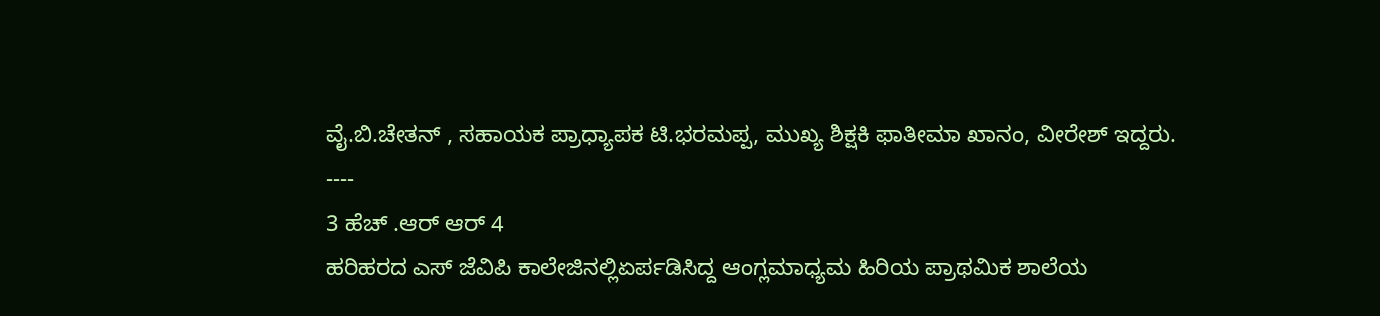ವೈ.ಬಿ.ಚೇತನ್ , ಸಹಾಯಕ ಪ್ರಾಧ್ಯಾಪಕ ಟಿ.ಭರಮಪ್ಪ, ಮುಖ್ಯ ಶಿಕ್ಷಕಿ ಫಾತೀಮಾ ಖಾನಂ, ವೀರೇಶ್ ಇದ್ದರು.
----
3 ಹೆಚ್ .ಆರ್ ಆರ್ 4
ಹರಿಹರದ ಎಸ್ ಜೆವಿಪಿ ಕಾಲೇಜಿನಲ್ಲಿಏರ್ಪಡಿಸಿದ್ದ ಆಂಗ್ಲಮಾಧ್ಯಮ ಹಿರಿಯ ಪ್ರಾಥಮಿಕ ಶಾಲೆಯ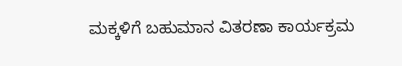ಮಕ್ಕಳಿಗೆ ಬಹುಮಾನ ವಿತರಣಾ ಕಾರ್ಯಕ್ರಮ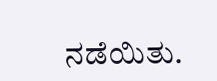ನಡೆಯಿತು.